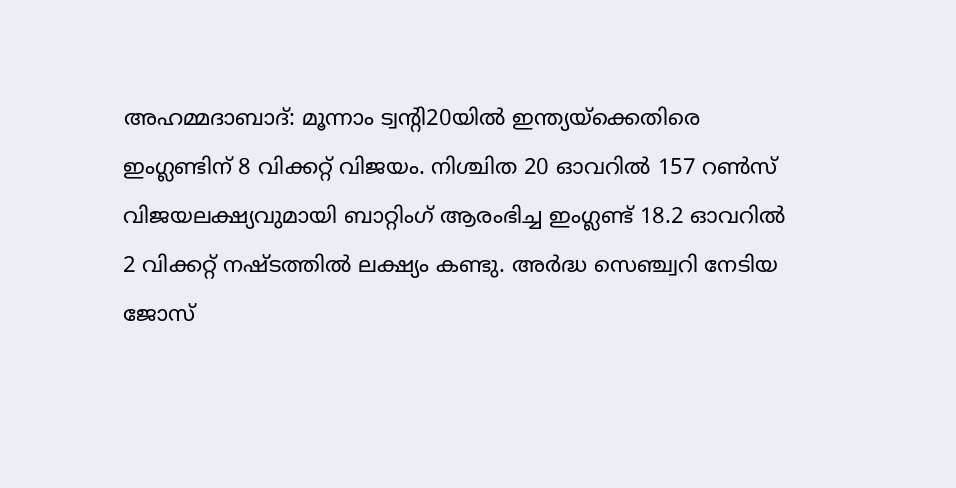അഹമ്മദാബാദ്: മൂന്നാം ട്വന്റി20യിൽ ഇന്ത്യയ്ക്കെതിരെ ഇംഗ്ലണ്ടിന് 8 വിക്കറ്റ് വിജയം. നിശ്ചിത 20 ഓവറിൽ 157 റൺസ് വിജയലക്ഷ്യവുമായി ബാറ്റിംഗ് ആരംഭിച്ച ഇംഗ്ലണ്ട് 18.2 ഓവറിൽ 2 വിക്കറ്റ് നഷ്ടത്തിൽ ലക്ഷ്യം കണ്ടു. അർദ്ധ സെഞ്ച്വറി നേടിയ ജോസ്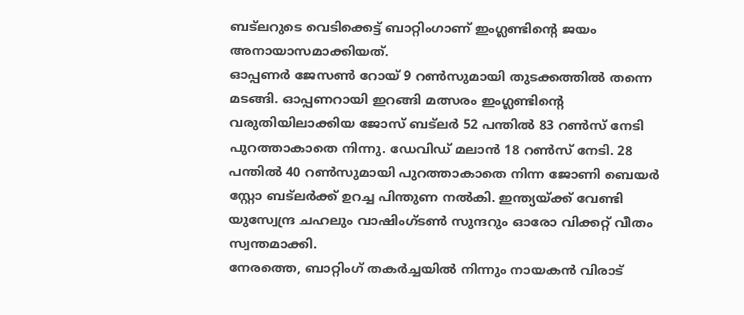ബട്ലറുടെ വെടിക്കെട്ട് ബാറ്റിംഗാണ് ഇംഗ്ലണ്ടിന്റെ ജയം അനായാസമാക്കിയത്.
ഓപ്പണർ ജേസൺ റോയ് 9 റൺസുമായി തുടക്കത്തിൽ തന്നെ മടങ്ങി. ഓപ്പണറായി ഇറങ്ങി മത്സരം ഇംഗ്ലണ്ടിന്റെ വരുതിയിലാക്കിയ ജോസ് ബട്ലർ 52 പന്തിൽ 83 റൺസ് നേടി പുറത്താകാതെ നിന്നു. ഡേവിഡ് മലാൻ 18 റൺസ് നേടി. 28 പന്തിൽ 40 റൺസുമായി പുറത്താകാതെ നിന്ന ജോണി ബെയർ സ്റ്റോ ബട്ലർക്ക് ഉറച്ച പിന്തുണ നൽകി. ഇന്ത്യയ്ക്ക് വേണ്ടി യുസ്വേന്ദ്ര ചഹലും വാഷിംഗ്ടൺ സുന്ദറും ഓരോ വിക്കറ്റ് വീതം സ്വന്തമാക്കി.
നേരത്തെ, ബാറ്റിംഗ് തകർച്ചയിൽ നിന്നും നായകൻ വിരാട്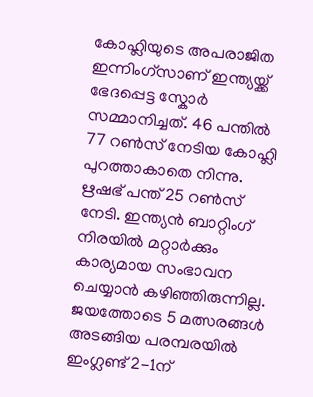കോഹ്ലിയുടെ അപരാജിത ഇന്നിംഗ്സാണ് ഇന്ത്യയ്ക്ക് ഭേദപ്പെട്ട സ്കോർ സമ്മാനിച്ചത്. 46 പന്തിൽ 77 റൺസ് നേടിയ കോഹ്ലി പുറത്താകാതെ നിന്നു. ഋഷഭ് പന്ത് 25 റൺസ് നേടി. ഇന്ത്യൻ ബാറ്റിംഗ് നിരയിൽ മറ്റാർക്കും കാര്യമായ സംഭാവന ചെയ്യാൻ കഴിഞ്ഞിരുന്നില്ല. ജയത്തോടെ 5 മത്സരങ്ങൾ അടങ്ങിയ പരമ്പരയിൽ ഇംഗ്ലണ്ട് 2-1ന്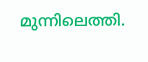മുന്നിലെത്തി.